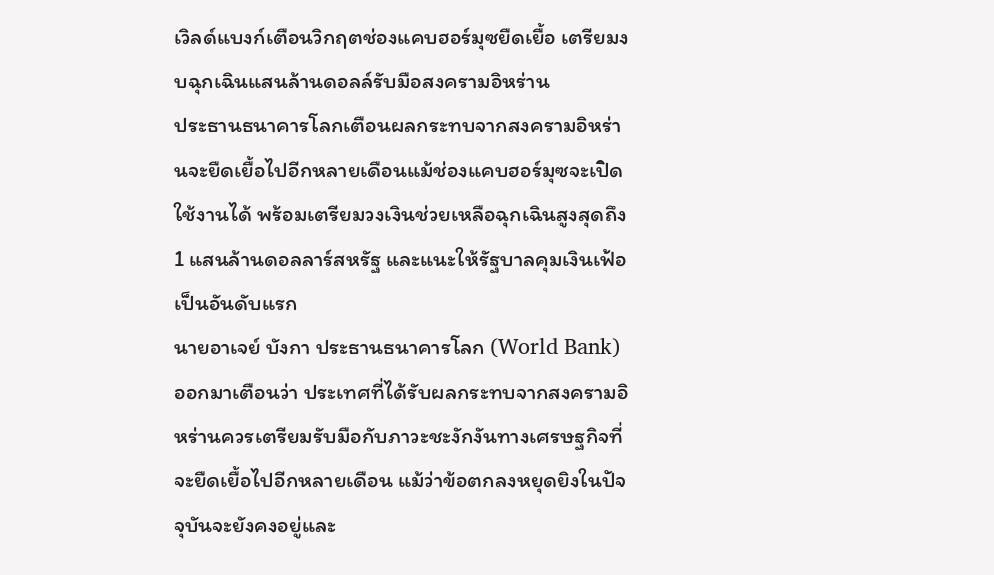เวิลด์แบงก์เตือนวิกฤตช่องแคบฮอร์มุซยืดเยื้อ เตรียมงบฉุกเฉินแสนล้านดอลล์รับมือสงครามอิหร่าน
ประธานธนาคารโลกเตือนผลกระทบจากสงครามอิหร่านจะยืดเยื้อไปอีกหลายเดือนแม้ช่องแคบฮอร์มุซจะเปิดใช้งานได้ พร้อมเตรียมวงเงินช่วยเหลือฉุกเฉินสูงสุดถึง 1 แสนล้านดอลลาร์สหรัฐ และแนะให้รัฐบาลคุมเงินเฟ้อเป็นอันดับแรก
นายอาเจย์ บังกา ประธานธนาคารโลก (World Bank) ออกมาเตือนว่า ประเทศที่ได้รับผลกระทบจากสงครามอิหร่านควรเตรียมรับมือกับภาวะชะงักงันทางเศรษฐกิจที่จะยืดเยื้อไปอีกหลายเดือน แม้ว่าข้อตกลงหยุดยิงในปัจจุบันจะยังคงอยู่และ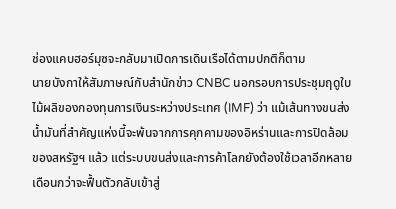ช่องแคบฮอร์มุซจะกลับมาเปิดการเดินเรือได้ตามปกติก็ตาม
นายบังกาให้สัมภาษณ์กับสำนักข่าว CNBC นอกรอบการประชุมฤดูใบไม้ผลิของกองทุนการเงินระหว่างประเทศ (IMF) ว่า แม้เส้นทางขนส่งน้ำมันที่สำคัญแห่งนี้จะพ้นจากการคุกคามของอิหร่านและการปิดล้อมของสหรัฐฯ แล้ว แต่ระบบขนส่งและการค้าโลกยังต้องใช้เวลาอีกหลายเดือนกว่าจะฟื้นตัวกลับเข้าสู่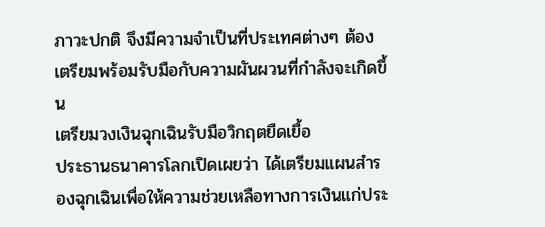ภาวะปกติ จึงมีความจำเป็นที่ประเทศต่างๆ ต้องเตรียมพร้อมรับมือกับความผันผวนที่กำลังจะเกิดขึ้น
เตรียมวงเงินฉุกเฉินรับมือวิกฤตยืดเยื้อ
ประธานธนาคารโลกเปิดเผยว่า ได้เตรียมแผนสำรองฉุกเฉินเพื่อให้ความช่วยเหลือทางการเงินแก่ประ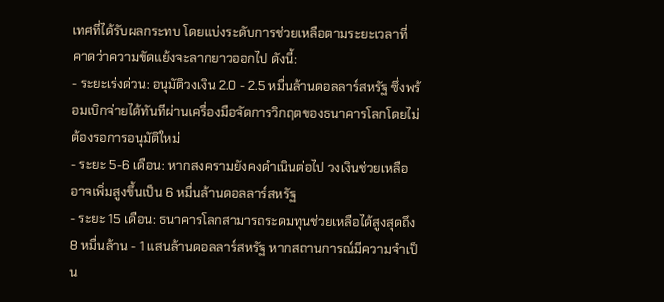เทศที่ได้รับผลกระทบ โดยแบ่งระดับการช่วยเหลือตามระยะเวลาที่คาดว่าความขัดแย้งจะลากยาวออกไป ดังนี้:
- ระยะเร่งด่วน: อนุมัติวงเงิน 2.0 - 2.5 หมื่นล้านดอลลาร์สหรัฐ ซึ่งพร้อมเบิกจ่ายได้ทันทีผ่านเครื่องมือจัดการวิกฤตของธนาคารโลกโดยไม่ต้องรอการอนุมัติใหม่
- ระยะ 5-6 เดือน: หากสงครามยังคงดำเนินต่อไป วงเงินช่วยเหลืออาจเพิ่มสูงขึ้นเป็น 6 หมื่นล้านดอลลาร์สหรัฐ
- ระยะ 15 เดือน: ธนาคารโลกสามารถระดมทุนช่วยเหลือได้สูงสุดถึง 8 หมื่นล้าน - 1 แสนล้านดอลลาร์สหรัฐ หากสถานการณ์มีความจำเป็น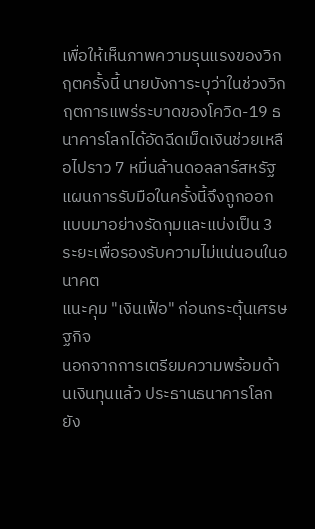เพื่อให้เห็นภาพความรุนแรงของวิกฤตครั้งนี้ นายบังการะบุว่าในช่วงวิกฤตการแพร่ระบาดของโควิด-19 ธนาคารโลกได้อัดฉีดเม็ดเงินช่วยเหลือไปราว 7 หมื่นล้านดอลลาร์สหรัฐ แผนการรับมือในครั้งนี้จึงถูกออกแบบมาอย่างรัดกุมและแบ่งเป็น 3 ระยะเพื่อรองรับความไม่แน่นอนในอนาคต
แนะคุม "เงินเฟ้อ" ก่อนกระตุ้นเศรษฐกิจ
นอกจากการเตรียมความพร้อมด้านเงินทุนแล้ว ประธานธนาคารโลกยัง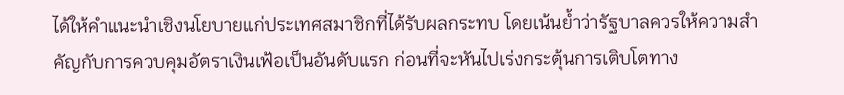ได้ให้คำแนะนำเชิงนโยบายแก่ประเทศสมาชิกที่ได้รับผลกระทบ โดยเน้นย้ำว่ารัฐบาลควรให้ความสำคัญกับการควบคุมอัตราเงินเฟ้อเป็นอันดับแรก ก่อนที่จะหันไปเร่งกระตุ้นการเติบโตทาง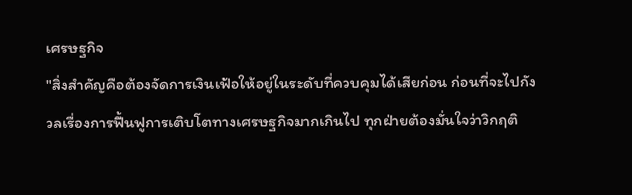เศรษฐกิจ
"สิ่งสำคัญคือต้องจัดการเงินเฟ้อให้อยู่ในระดับที่ควบคุมได้เสียก่อน ก่อนที่จะไปกังวลเรื่องการฟื้นฟูการเติบโตทางเศรษฐกิจมากเกินไป ทุกฝ่ายต้องมั่นใจว่าวิกฤติ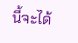นี้จะได้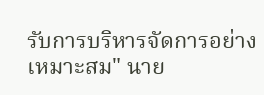รับการบริหารจัดการอย่างเหมาะสม" นาย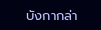บังกากล่า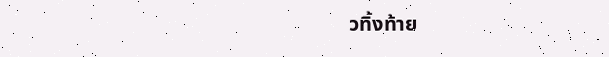วทิ้งท้าย